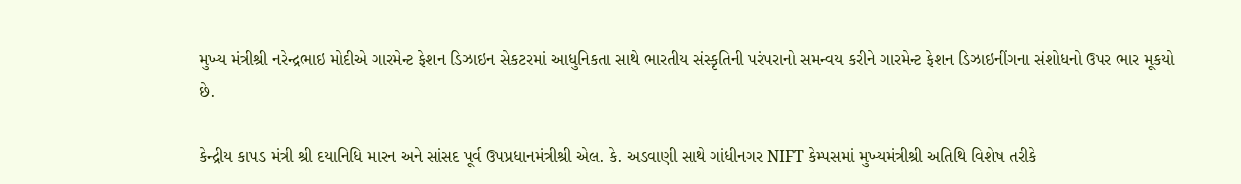મુખ્ય મંત્રીશ્રી નરેન્દ્રભાઇ મોદીએ ગારમેન્ટ ફેશન ડિઝાઇન સેકટરમાં આધુનિકતા સાથે ભારતીય સંસ્કૃતિની પરંપરાનો સમન્વય કરીને ગારમેન્ટ ફેશન ડિઝાઇનીંગના સંશોધનો ઉપર ભાર મૂકયો છે.

કેન્દ્રીય કાપડ મંત્રી શ્રી દયાનિધિ મારન અને સાંસદ પૂર્વ ઉપપ્રધાનમંત્રીશ્રી એલ. કે. અડવાણી સાથે ગાંધીનગર NIFT કેમ્પસમાં મુખ્યમંત્રીશ્રી અતિથિ વિશેષ તરીકે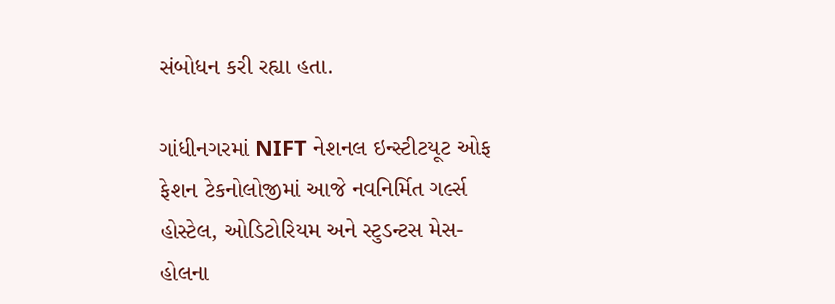સંબોધન કરી રહ્યા હતા.

ગાંધીનગરમાં NIFT નેશનલ ઇન્સ્ટીટયૂટ ઓફ ફેશન ટેકનોલોજીમાં આજે નવનિર્મિત ગર્લ્સ હોસ્ટેલ, ઓડિટોરિયમ અને સ્ટુડન્ટસ મેસ-હોલના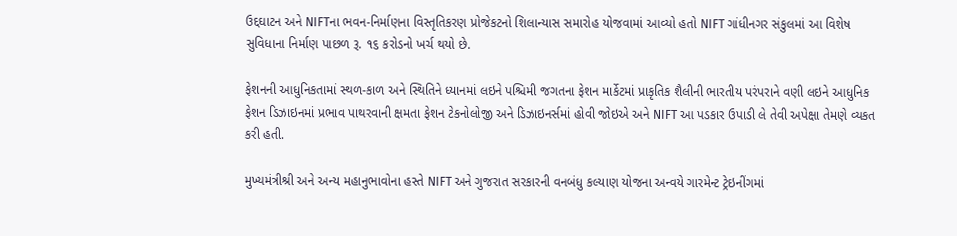ઉદ્દઘાટન અને NIFTના ભવન-નિર્માણના વિસ્તૃતિકરણ પ્રોજેકટનો શિલાન્યાસ સમારોહ યોજવામાં આવ્યો હતો NIFT ગાંધીનગર સંકુલમાં આ વિશેષ સુવિધાના નિર્માણ પાછળ રૂ. ૧૬ કરોડનો ખર્ચ થયો છે.

ફેશનની આધુનિકતામાં સ્થળ-કાળ અને સ્થિતિને ધ્યાનમાં લઇને પશ્ચિમી જગતના ફેશન માર્કેટમાં પ્રાકૃતિક શૈલીની ભારતીય પરંપરાને વણી લઇને આધુનિક ફેશન ડિઝાઇનમાં પ્રભાવ પાથરવાની ક્ષમતા ફેશન ટેકનોલોજી અને ડિઝાઇનર્સમાં હોવી જોઇએ અને NIFT આ પડકાર ઉપાડી લે તેવી અપેક્ષા તેમણે વ્યકત કરી હતી.

મુખ્યમંત્રીશ્રી અને અન્ય મહાનુભાવોના હસ્તે NIFT અને ગુજરાત સરકારની વનબંધુ કલ્યાણ યોજના અન્વયે ગારમેન્ટ ટ્રેઇનીંગમાં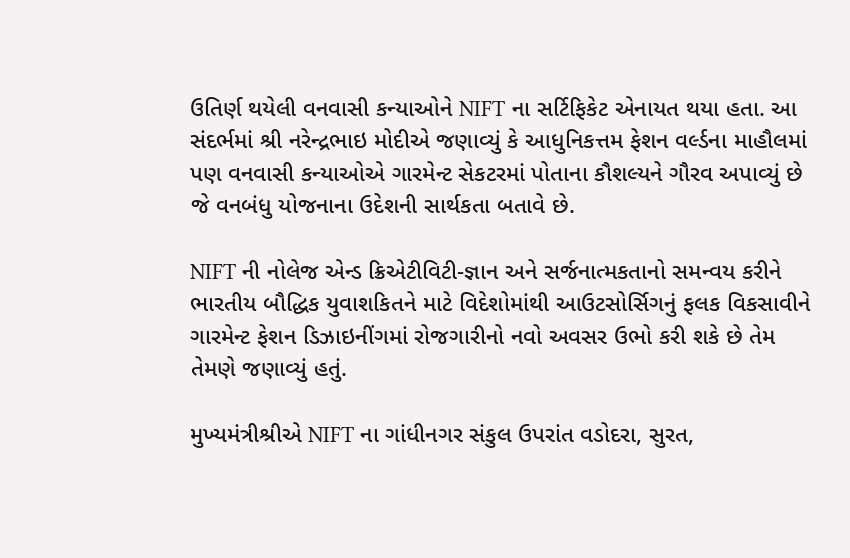ઉતિર્ણ થયેલી વનવાસી કન્યાઓને NIFT ના સર્ટિફિકેટ એનાયત થયા હતા. આ સંદર્ભમાં શ્રી નરેન્દ્રભાઇ મોદીએ જણાવ્યું કે આધુનિકત્તમ ફેશન વર્લ્ડના માહૌલમાં પણ વનવાસી કન્યાઓએ ગારમેન્ટ સેકટરમાં પોતાના કૌશલ્યને ગૌરવ અપાવ્યું છે જે વનબંધુ યોજનાના ઉદેશની સાર્થકતા બતાવે છે.

NIFT ની નોલેજ એન્ડ ક્રિએટીવિટી-જ્ઞાન અને સર્જનાત્મકતાનો સમન્વય કરીને ભારતીય બૌદ્ધિક યુવાશકિતને માટે વિદેશોમાંથી આઉટસોર્સિગનું ફલક વિકસાવીને ગારમેન્ટ ફેશન ડિઝાઇનીંગમાં રોજગારીનો નવો અવસર ઉભો કરી શકે છે તેમ તેમણે જણાવ્યું હતું.

મુખ્યમંત્રીશ્રીએ NIFT ના ગાંધીનગર સંકુલ ઉપરાંત વડોદરા, સુરત,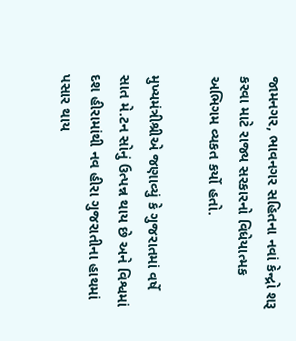જામનગર, ભાવનગર સહિતના નવાં કેન્દ્રો શરૂ કરવા માટે રાજ્ય સરકારનો વિધેયાત્મક અભિગમ વ્યકત કર્યો હતો.

મુખ્યમંત્રીશ્રીએ જણાવ્યું કે ગુજરાતમાં વર્ષે સાત મે.ટન સોનું ઉત્પન્ન થાય છે અને વિશ્વમાં દશ હીરામાંથી નવ હીરા ગુજરાતીના હાથમાં પસાર થાય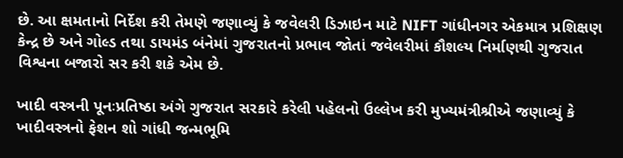છે. આ ક્ષમતાનો નિર્દેશ કરી તેમણે જણાવ્યું કે જવેલરી ડિઝાઇન માટે NIFT ગાંધીનગર એકમાત્ર પ્રશિક્ષણ કેન્દ્ર છે અને ગોલ્ડ તથા ડાયમંડ બંનેમાં ગુજરાતનો પ્રભાવ જોતાં જવેલરીમાં કૌશલ્ય નિર્માણથી ગુજરાત વિશ્વના બજારો સર કરી શકે એમ છે.

ખાદી વસ્ત્રની પૂનઃપ્રતિષ્ઠા અંગે ગુજરાત સરકારે કરેલી પહેલનો ઉલ્લેખ કરી મુખ્યમંત્રીશ્રીએ જણાવ્યું કે ખાદીવસ્ત્રનો ફેશન શો ગાંધી જન્મભૂમિ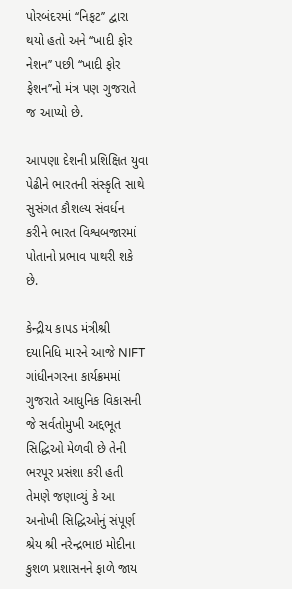પોરબંદરમાં ‘‘નિફટ’’ દ્વારા થયો હતો અને ‘‘ખાદી ફોર નેશન’’ પછી ‘‘ખાદી ફોર ફેશન’’નો મંત્ર પણ ગુજરાતે જ આપ્યો છે.

આપણા દેશની પ્રશિક્ષિત યુવા પેઢીને ભારતની સંસ્કૃતિ સાથે સુસંગત કૌશલ્ય સંવર્ધન કરીને ભારત વિશ્વબજારમાં પોતાનો પ્રભાવ પાથરી શકે છે.

કેન્દ્રીય કાપડ મંત્રીશ્રી દયાનિધિ મારને આજે NIFT ગાંધીનગરના કાર્યક્રમમાં ગુજરાતે આધુનિક વિકાસની જે સર્વતોમુખી અદ્દભૂત સિદ્ધિઓ મેળવી છે તેની ભરપૂર પ્રસંશા કરી હતી તેમણે જણાવ્યું કે આ અનોખી સિદ્ધિઓનું સંપૂર્ણ શ્રેય શ્રી નરેન્દ્રભાઇ મોદીના કુશળ પ્રશાસનને ફાળે જાય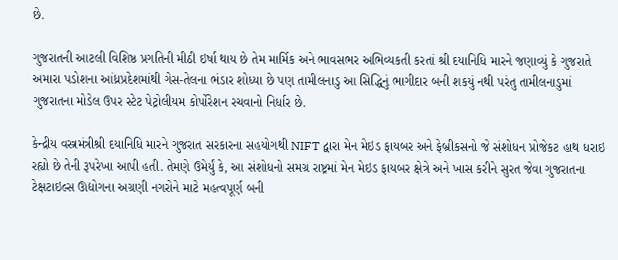છે.

ગુજરાતની આટલી વિશિષ્ઠ પ્રગતિની મીઠી ઇર્ષા થાય છે તેમ માર્મિક અને ભાવસભર અભિવ્યકતી કરતાં શ્રી દયાનિધિ મારને જણાવ્યું કે ગુજરાતે અમારા પડોશના આંધ્રપ્રદેશમાંથી ગેસ-તેલના ભંડાર શોધ્યા છે પણ તામીલનાડુ આ સિદ્ધિનું ભાગીદાર બની શકયું નથી પરંતુ તામીલનાડુમાં ગુજરાતના મોડેલ ઉપર સ્ટેટ પેટ્રોલીયમ કોર્પોરેશન રચવાનો નિર્ધાર છે.

કેન્દ્રીય વસ્ત્રમંત્રીશ્રી દયાનિધિ મારને ગુજરાત સરકારના સહયોગથી NIFT દ્વારા મેન મેઇડ ફાયબર અને ફેબ્રીકસનો જે સંશોધન પ્રોજેકટ હાથ ધરાઇ રહ્યો છે તેની રૂપરેખા આપી હતી. તેમણે ઉમેર્યું કે, આ સંશોધનો સમગ્ર રાષ્ટ્રમાં મેન મેઇડ ફાયબર ક્ષેત્રે અને ખાસ કરીને સુરત જેવા ગુજરાતના ટેક્ષટાઇલ્સ ઊદ્યોગના અગ્રણી નગરોને માટે મહત્વપૂર્ણ બની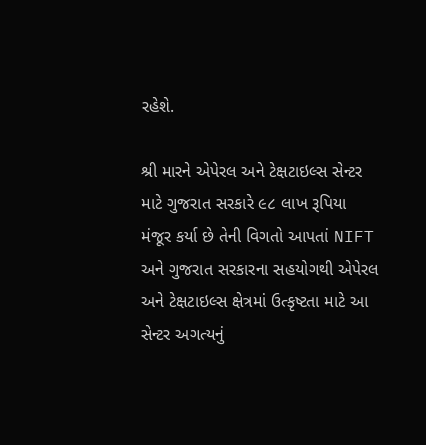રહેશે.

શ્રી મારને એપેરલ અને ટેક્ષટાઇલ્સ સેન્ટર માટે ગુજરાત સરકારે ૯૮ લાખ રૂપિયા મંજૂર કર્યા છે તેની વિગતો આપતાં NIFT અને ગુજરાત સરકારના સહયોગથી એપેરલ અને ટેક્ષટાઇલ્સ ક્ષેત્રમાં ઉત્કૃષ્ટતા માટે આ સેન્ટર અગત્યનું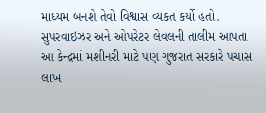માધ્યમ બનશે તેવો વિશ્વાસ વ્યકત કર્યો હતો. સુપરવાઇઝર અને ઓપરેટર લેવલની તાલીમ આપતા આ કેન્દ્રમાં મશીનરી માટે પણ ગુજરાત સરકારે પચાસ લાખ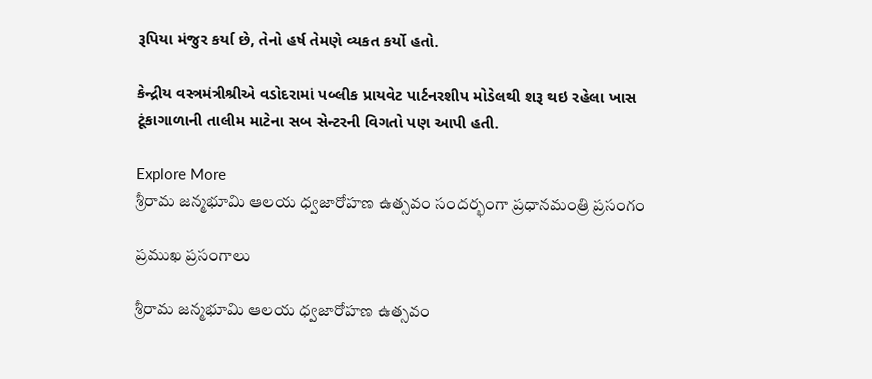રૂપિયા મંજુર કર્યા છે, તેનો હર્ષ તેમણે વ્યકત કર્યો હતો.

કેન્દ્રીય વસ્ત્રમંત્રીશ્રીએ વડોદરામાં પબ્લીક પ્રાયવેટ પાર્ટનરશીપ મોડેલથી શરૂ થઇ રહેલા ખાસ ટૂંકાગાળાની તાલીમ માટેના સબ સેન્ટરની વિગતો પણ આપી હતી.

Explore More
శ్రీరామ జన్మభూమి ఆలయ ధ్వజారోహణ ఉత్సవం సందర్భంగా ప్రధానమంత్రి ప్రసంగం

ప్రముఖ ప్రసంగాలు

శ్రీరామ జన్మభూమి ఆలయ ధ్వజారోహణ ఉత్సవం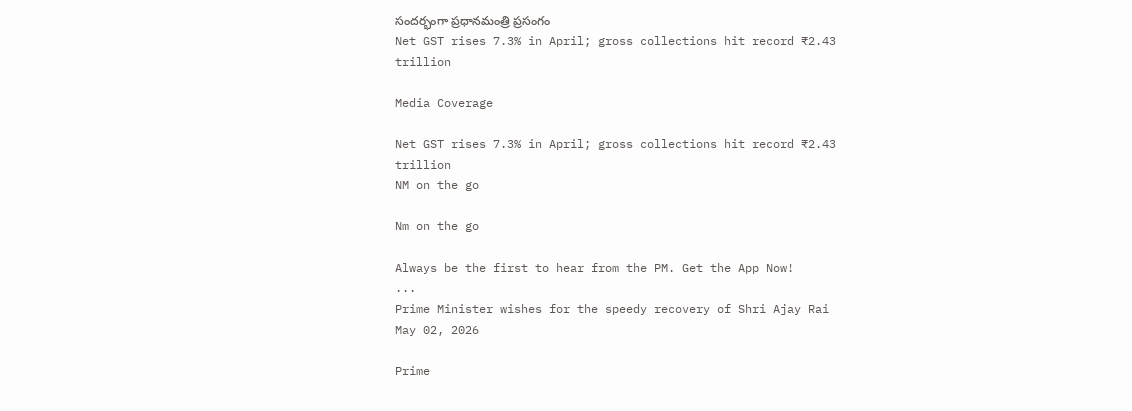సందర్భంగా ప్రధానమంత్రి ప్రసంగం
Net GST rises 7.3% in April; gross collections hit record ₹2.43 trillion

Media Coverage

Net GST rises 7.3% in April; gross collections hit record ₹2.43 trillion
NM on the go

Nm on the go

Always be the first to hear from the PM. Get the App Now!
...
Prime Minister wishes for the speedy recovery of Shri Ajay Rai
May 02, 2026

Prime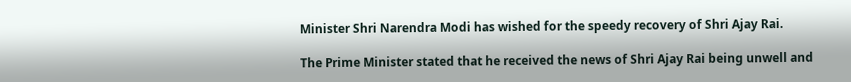Minister Shri Narendra Modi has wished for the speedy recovery of Shri Ajay Rai.

The Prime Minister stated that he received the news of Shri Ajay Rai being unwell and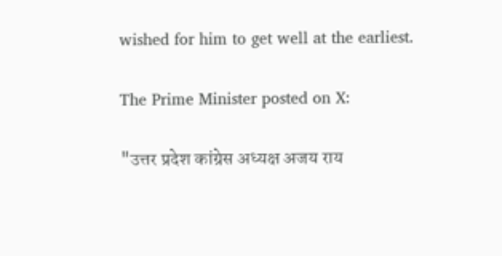wished for him to get well at the earliest.

The Prime Minister posted on X:

"उत्तर प्रदेश कांग्रेस अध्यक्ष अजय राय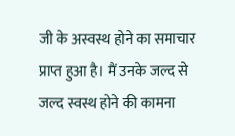जी के अस्वस्थ होने का समाचार प्राप्त हुआ है। मैं उनके जल्द से जल्द स्वस्थ होने की कामना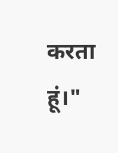करता हूं।"